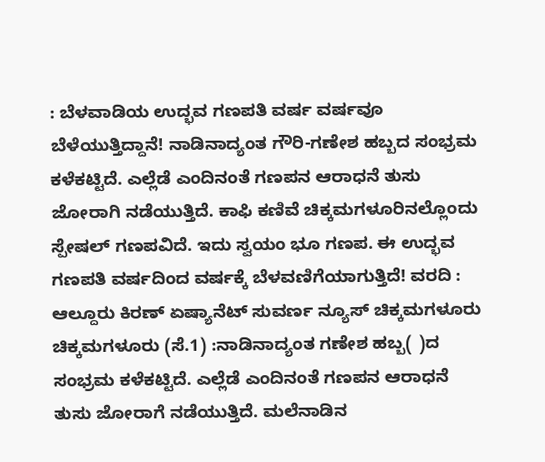: ಬೆಳವಾಡಿಯ ಉದ್ಭವ ಗಣಪತಿ ವರ್ಷ ವರ್ಷವೂ ಬೆಳೆಯುತ್ತಿದ್ದಾನೆ! ನಾಡಿನಾದ್ಯಂತ ಗೌರಿ-ಗಣೇಶ ಹಬ್ಬದ ಸಂಭ್ರಮ ಕಳೆಕಟ್ಟಿದೆ. ಎಲ್ಲೆಡೆ ಎಂದಿನಂತೆ ಗಣಪನ ಆರಾಧನೆ ತುಸು ಜೋರಾಗಿ ನಡೆಯುತ್ತಿದೆ. ಕಾಫಿ ಕಣಿವೆ ಚಿಕ್ಕಮಗಳೂರಿನಲ್ಲೊಂದು ಸ್ಪೇಷಲ್ ಗಣಪವಿದೆ. ಇದು ಸ್ವಯಂ ಭೂ ಗಣಪ. ಈ ಉದ್ಭವ ಗಣಪತಿ ವರ್ಷದಿಂದ ವರ್ಷಕ್ಕೆ ಬೆಳವಣಿಗೆಯಾಗುತ್ತಿದೆ! ವರದಿ : ಆಲ್ದೂರು ಕಿರಣ್ ಏಷ್ಯಾನೆಟ್ ಸುವರ್ಣ ನ್ಯೂಸ್ ಚಿಕ್ಕಮಗಳೂರು ಚಿಕ್ಕಮಗಳೂರು (ಸೆ.1) :ನಾಡಿನಾದ್ಯಂತ ಗಣೇಶ ಹಬ್ಬ( )ದ ಸಂಭ್ರಮ ಕಳೆಕಟ್ಟಿದೆ. ಎಲ್ಲೆಡೆ ಎಂದಿನಂತೆ ಗಣಪನ ಆರಾಧನೆ ತುಸು ಜೋರಾಗೆ ನಡೆಯುತ್ತಿದೆ. ಮಲೆನಾಡಿನ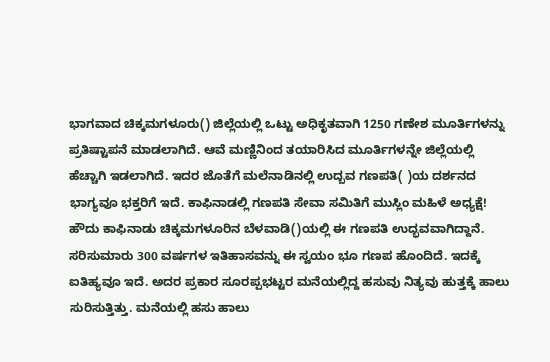ಭಾಗವಾದ ಚಿಕ್ಕಮಗಳೂರು() ಜಿಲ್ಲೆಯಲ್ಲಿ ಒಟ್ಟು ಅಧಿಕೃತವಾಗಿ 1250 ಗಣೇಶ ಮೂರ್ತಿಗಳನ್ನು ಪ್ರತಿಷ್ಟಾಪನೆ ಮಾಡಲಾಗಿದೆ. ಆವೆ ಮಣ್ಣಿನಿಂದ ತಯಾರಿಸಿದ ಮೂರ್ತಿಗಳನ್ನೇ ಜಿಲ್ಲೆಯಲ್ಲಿ ಹೆಚ್ಚಾಗಿ ಇಡಲಾಗಿದೆ. ಇದರ ಜೊತೆಗೆ ಮಲೆನಾಡಿನಲ್ಲಿ ಉದ್ಬವ ಗಣಪತಿ( )ಯ ದರ್ಶನದ ಭಾಗ್ಯವೂ ಭಕ್ತರಿಗೆ ಇದೆ. ಕಾಫಿನಾಡಲ್ಲಿ ಗಣಪತಿ ಸೇವಾ ಸಮಿತಿಗೆ ಮುಸ್ಲಿಂ ಮಹಿಳೆ ಅಧ್ಯಕ್ಷೆ! ಹೌದು ಕಾಫಿನಾಡು ಚಿಕ್ಕಮಗಳೂರಿನ ಬೆಳವಾಡಿ()ಯಲ್ಲಿ ಈ ಗಣಪತಿ ಉದ್ಭವವಾಗಿದ್ದಾನೆ. ಸರಿಸುಮಾರು 300 ವರ್ಷಗಳ ಇತಿಹಾಸವನ್ನು ಈ ಸ್ವಯಂ ಭೂ ಗಣಪ ಹೊಂದಿದೆ. ಇದಕ್ಕೆ ಐತಿಹ್ಯವೂ ಇದೆ. ಅದರ ಪ್ರಕಾರ ಸೂರಪ್ಪಭಟ್ಟರ ಮನೆಯಲ್ಲಿದ್ದ ಹಸುವು ನಿತ್ಯವು ಹುತ್ತಕ್ಕೆ ಹಾಲು ಸುರಿಸುತ್ತಿತ್ತು. ಮನೆಯಲ್ಲಿ ಹಸು ಹಾಲು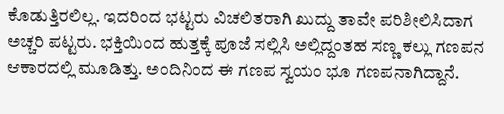ಕೊಡುತ್ತಿರಲಿಲ್ಲ. ಇದರಿಂದ ಭಟ್ಟರು ವಿಚಲಿತರಾಗಿ ಖುದ್ದು ತಾವೇ ಪರಿಶೀಲಿಸಿದಾಗ ಅಚ್ಚರಿ ಪಟ್ಟರು. ಭಕ್ತಿಯಿಂದ ಹುತ್ತಕ್ಕೆ ಪೂಜೆ ಸಲ್ಲಿಸಿ ಅಲ್ಲಿದ್ದಂತಹ ಸಣ್ಣ ಕಲ್ಲು ಗಣಪನ ಆಕಾರದಲ್ಲಿ ಮೂಡಿತ್ತು. ಅಂದಿನಿಂದ ಈ ಗಣಪ ಸ್ವಯಂ ಭೂ ಗಣಪನಾಗಿದ್ದಾನೆ.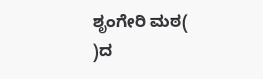ಶೃಂಗೇರಿ ಮಠ( )ದ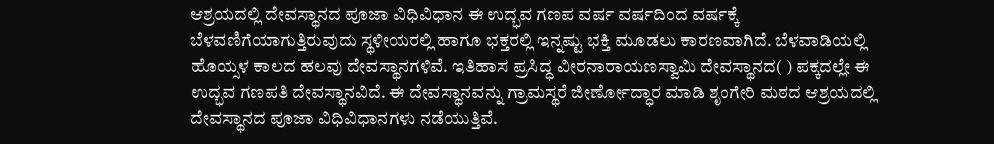ಆಶ್ರಯದಲ್ಲಿ ದೇವಸ್ಥಾನದ ಪೂಜಾ ವಿಧಿವಿಧಾನ ಈ ಉದ್ಭವ ಗಣಪ ವರ್ಷ ವರ್ಷದಿಂದ ವರ್ಷಕ್ಕೆ ಬೆಳವಣಿಗೆಯಾಗುತ್ತಿರುವುದು ಸ್ಥಳೀಯರಲ್ಲಿ ಹಾಗೂ ಭಕ್ತರಲ್ಲಿ ಇನ್ನಷ್ಟು ಭಕ್ತಿ ಮೂಡಲು ಕಾರಣವಾಗಿದೆ. ಬೆಳವಾಡಿಯಲ್ಲಿ ಹೊಯ್ಸಳ ಕಾಲದ ಹಲವು ದೇವಸ್ಥಾನಗಳಿವೆ. ಇತಿಹಾಸ ಪ್ರಸಿದ್ಧ ವೀರನಾರಾಯಣಸ್ವಾಮಿ ದೇವಸ್ಥಾನದ( ) ಪಕ್ಕದಲ್ಲೇ ಈ ಉದ್ಭವ ಗಣಪತಿ ದೇವಸ್ಥಾನವಿದೆ. ಈ ದೇವಸ್ಥಾನವನ್ನು ಗ್ರಾಮಸ್ಥರೆ ಜೀರ್ಣೋದ್ಧಾರ ಮಾಡಿ ಶೃಂಗೇರಿ ಮಠದ ಆಶ್ರಯದಲ್ಲಿ ದೇವಸ್ಥಾನದ ಪೂಜಾ ವಿಧಿವಿಧಾನಗಳು ನಡೆಯುತ್ತಿವೆ.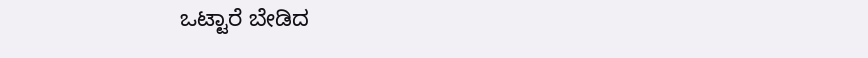ಒಟ್ಟಾರೆ ಬೇಡಿದ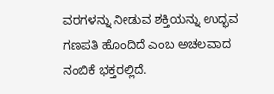ವರಗಳನ್ನು ನೀಡುವ ಶಕ್ತಿಯನ್ನು ಉದ್ಭವ ಗಣಪತಿ ಹೊಂದಿದೆ ಎಂಬ ಅಚಲವಾದ ನಂಬಿಕೆ ಭಕ್ತರಲ್ಲಿದೆ.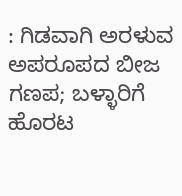: ಗಿಡವಾಗಿ ಅರಳುವ ಅಪರೂಪದ ಬೀಜ ಗಣಪ; ಬಳ್ಳಾರಿಗೆ ಹೊರಟ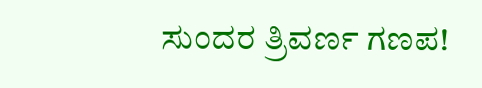ಸುಂದರ ತ್ರಿವರ್ಣ ಗಣಪ!